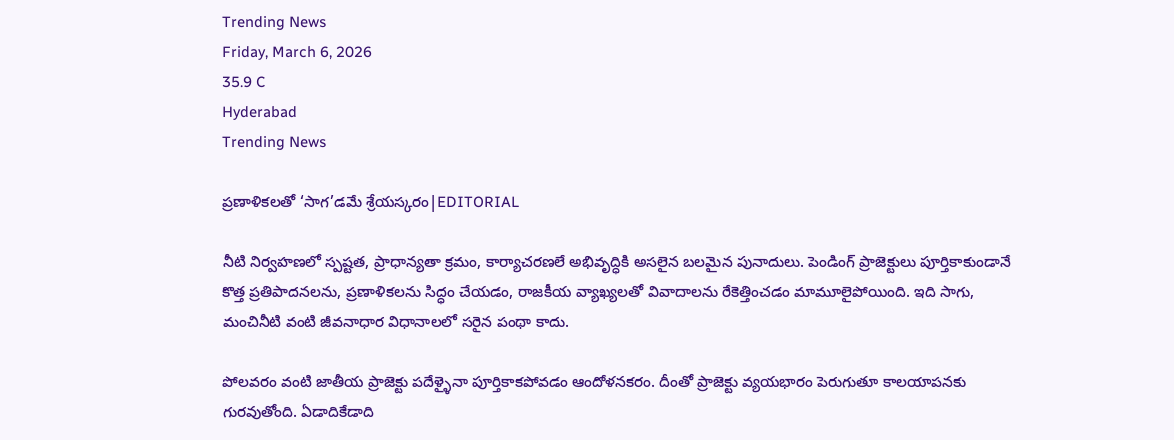Trending News
Friday, March 6, 2026
35.9 C
Hyderabad
Trending News

ప్రణాళికలతో ‘సాగ’డమే శ్రేయస్కరం|EDITORIAL

నీటి నిర్వహణలో స్పష్టత, ప్రాధాన్యతా క్రమం, కార్యాచరణలే అభివృద్ధికి అసలైన బలమైన పునాదులు. పెండింగ్ ప్రాజెక్టులు పూర్తికాకుండానే కొత్త ప్రతిపాదనలను, ప్రణాళికలను సిద్ధం చేయడం, రాజకీయ వ్యాఖ్యలతో వివాదాలను రేకెత్తించడం మామూలైపోయింది. ఇది సాగు, మంచినీటి వంటి జీవనాధార విధానాలలో సరైన పంథా కాదు.

పోలవరం వంటి జాతీయ ప్రాజెక్టు పదేళ్ళైనా పూర్తికాకపోవడం ఆందోళనకరం. దీంతో ప్రాజెక్టు వ్యయభారం పెరుగుతూ కాలయాపనకు గురవుతోంది. ఏడాదికేడాది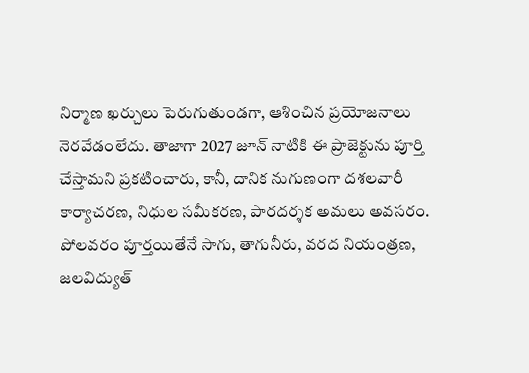నిర్మాణ ఖర్చులు పెరుగుతుండగా, ఆశించిన ప్రయోజనాలు నెరవేడంలేదు. తాజాగా 2027 జూన్ నాటికి ఈ ప్రాజెక్టును పూర్తి చేస్తామని ప్రకటించారు, కానీ, దానిక నుగుణంగా దశలవారీ కార్యాచరణ, నిధుల సమీకరణ, పారదర్శక అమలు అవసరం. పోలవరం పూర్తయితేనే సాగు, తాగునీరు, వరద నియంత్రణ, జలవిద్యుత్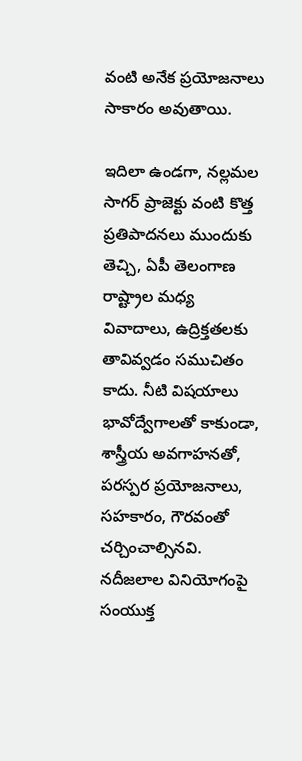వంటి అనేక ప్రయోజనాలు సాకారం అవుతాయి.

ఇదిలా ఉండగా, నల్లమల సాగర్ ప్రాజెక్టు వంటి కొత్త ప్రతిపాదనలు ముందుకు తెచ్చి, ఏపీ తెలంగాణ రాష్ట్రాల మధ్య వివాదాలు, ఉద్రిక్తతలకు తావివ్వడం సముచితం కాదు. నీటి విషయాలు భావోద్వేగాలతో కాకుండా, శాస్త్రీయ అవగాహనతో, పరస్పర ప్రయోజనాలు, సహకారం, గౌరవంతో చర్చించాల్సినవి. నదీజలాల వినియోగంపై సంయుక్త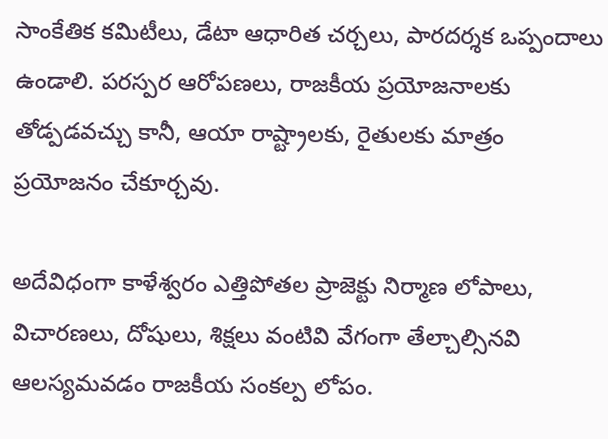సాంకేతిక కమిటీలు, డేటా ఆధారిత చర్చలు, పారదర్శక ఒప్పందాలు ఉండాలి. పరస్పర ఆరోపణలు, రాజకీయ ప్రయోజనాలకు తోడ్పడవచ్చు కానీ, ఆయా రాష్ట్రాలకు, రైతులకు మాత్రం ప్రయోజనం చేకూర్చవు.

అదేవిధంగా కాళేశ్వరం ఎత్తిపోతల ప్రాజెక్టు నిర్మాణ లోపాలు, విచారణలు, దోషులు, శిక్షలు వంటివి వేగంగా తేల్చాల్సినవి ఆలస్యమవడం రాజకీయ సంకల్ప లోపం.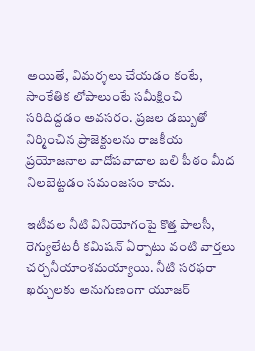అయితే, విమర్శలు చేయడం కంటే, సాంకేతిక లోపాలుంటే సమీక్షించి సరిదిద్దడం అవసరం. ప్రజల డబ్బుతో నిర్మించిన ప్రాజెక్టులను రాజకీయ ప్రయోజనాల వాదోపవాదాల బలి పీఠం మీద నిలబెట్టడం సమంజసం కాదు.

ఇటీవల నీటి వినియోగంపై కొత్త పాలసీ, రెగ్యులేటరీ కమిషన్ ఏర్పాటు వంటి వార్తలు చర్చనీయాంశమయ్యాయి. నీటి సరఫరా ఖర్చులకు అనుగుణంగా యూజర్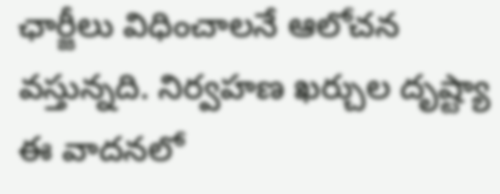ఛార్జీలు విధించాలనే ఆలోచన వస్తున్నది. నిర్వహణ ఖర్చుల దృష్ట్యా ఈ వాదనలో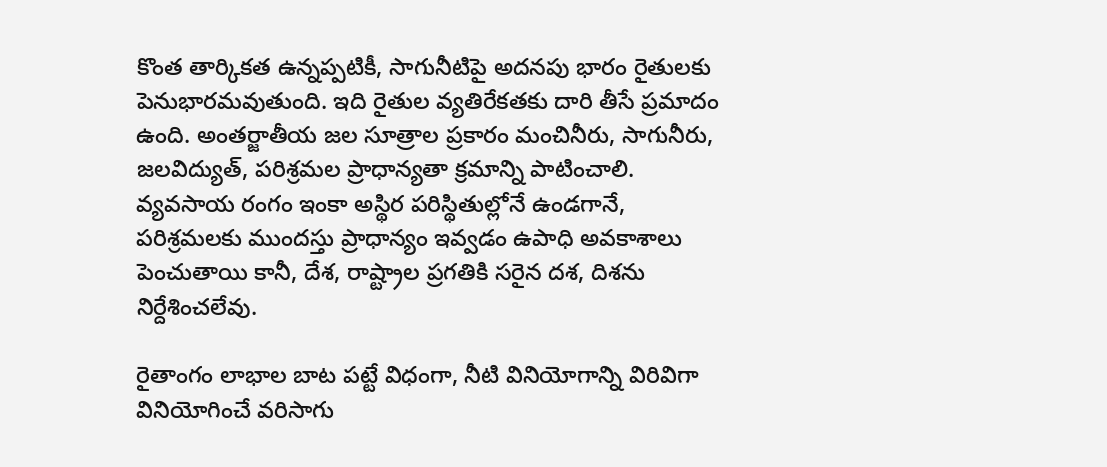కొంత తార్కికత ఉన్నప్పటికీ, సాగునీటిపై అదనపు భారం రైతులకు పెనుభారమవుతుంది. ఇది రైతుల వ్యతిరేకతకు దారి తీసే ప్రమాదం ఉంది. అంతర్జాతీయ జల సూత్రాల ప్రకారం మంచినీరు, సాగునీరు, జలవిద్యుత్, పరిశ్రమల ప్రాధాన్యతా క్రమాన్ని పాటించాలి. వ్యవసాయ రంగం ఇంకా అస్థిర పరిస్థితుల్లోనే ఉండగానే, పరిశ్రమలకు ముందస్తు ప్రాధాన్యం ఇవ్వడం ఉపాధి అవకాశాలు పెంచుతాయి కానీ, దేశ, రాష్ట్రాల ప్రగతికి సరైన దశ, దిశను నిర్దేశించలేవు.

రైతాంగం లాభాల బాట పట్టే విధంగా, నీటి వినియోగాన్ని విరివిగా వినియోగించే వరిసాగు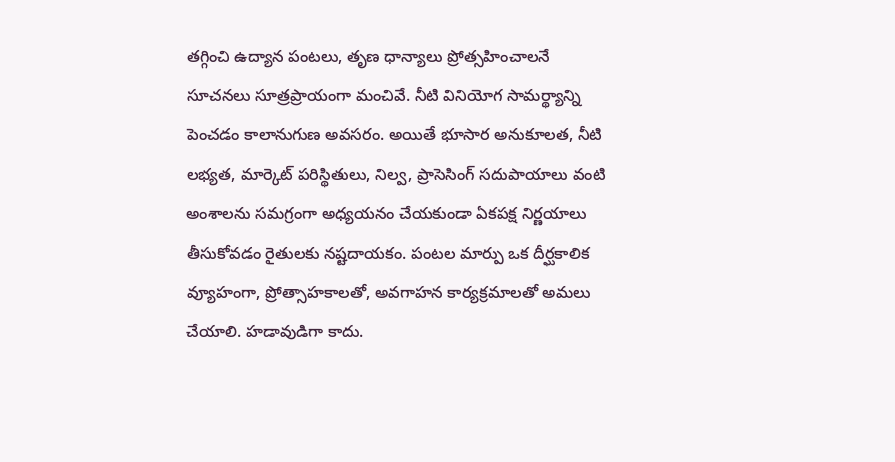తగ్గించి ఉద్యాన పంటలు, తృణ ధాన్యాలు ప్రోత్సహించాలనే సూచనలు సూత్రప్రాయంగా మంచివే. నీటి వినియోగ సామర్థ్యాన్ని పెంచడం కాలానుగుణ అవసరం. అయితే భూసార అనుకూలత, నీటి లభ్యత, మార్కెట్ పరిస్థితులు, నిల్వ, ప్రాసెసింగ్ సదుపాయాలు వంటి అంశాలను సమగ్రంగా అధ్యయనం చేయకుండా ఏకపక్ష నిర్ణయాలు తీసుకోవడం రైతులకు నష్టదాయకం. పంటల మార్పు ఒక దీర్ఘకాలిక వ్యూహంగా, ప్రోత్సాహకాలతో, అవగాహన కార్యక్రమాలతో అమలు చేయాలి. హడావుడిగా కాదు.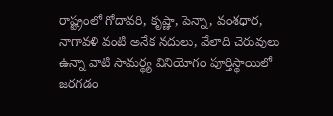రాష్ట్రంలో గోదావరి, కృష్ణా, పెన్నా, వంశధార, నాగావళి వంటి అనేక నదులు, వేలాది చెరువులు ఉన్నా వాటి సామర్థ్య వినియోగం పూర్తిస్థాయిలో జరగడం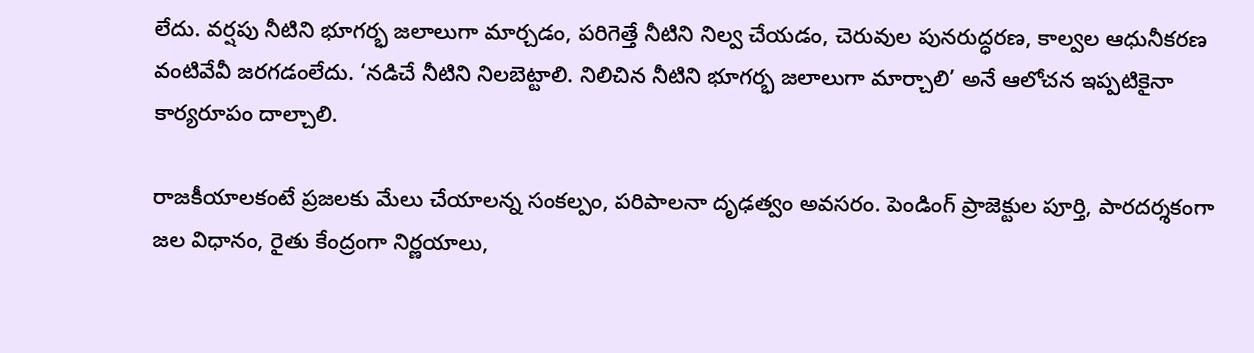లేదు. వర్షపు నీటిని భూగర్భ జలాలుగా మార్చడం, పరిగెత్తే నీటిని నిల్వ చేయడం, చెరువుల పునరుద్ధరణ, కాల్వల ఆధునీకరణ వంటివేవీ జరగడంలేదు. ‘నడిచే నీటిని నిలబెట్టాలి. నిలిచిన నీటిని భూగర్భ జలాలుగా మార్చాలి’ అనే ఆలోచన ఇప్పటికైనా కార్యరూపం దాల్చాలి.

రాజకీయాలకంటే ప్రజలకు మేలు చేయాలన్న సంకల్పం, పరిపాలనా దృఢత్వం అవసరం. పెండింగ్ ప్రాజెక్టుల పూర్తి, పారదర్శకంగా జల విధానం, రైతు కేంద్రంగా నిర్ణయాలు,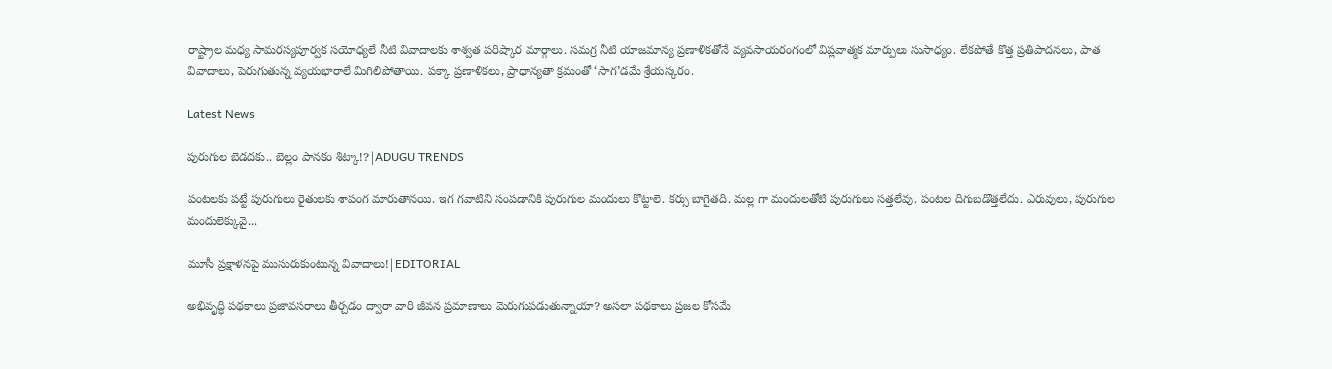రాష్ట్రాల మధ్య సామరస్యపూర్వక సయోధ్యలే నీటి వివాదాలకు శాశ్వత పరిష్కార మార్గాలు. సమగ్ర నీటి యాజమాన్య ప్రణాళికతోనే వ్యవసాయరంగంలో విప్లవాత్మక మార్పులు సుసాధ్యం. లేకపోతే కొత్త ప్రతిపాదనలు, పాత వివాదాలు, పెరుగుతున్న వ్యయభారాలే మిగిలిపోతాయి. పక్కా ప్రణాళికలు, ప్రాధాన్యతా క్రమంతో ‘సాగ’డమే శ్రేయస్కరం.

Latest News

పురుగుల బెడదకు.. బెల్లం పానకం శిట్కా!?|ADUGU TRENDS

పంటలకు పట్టే పురుగులు రైతులకు శాపంగ మారుతానయి. ఇగ గవాటిని సంపడానికి పురుగుల మందులు కొట్టాలె. కర్సు బాగైతది. మల్ల గా మందులతోటి పురుగులు సత్తలేవు. పంటల దిగుబడొత్తలేదు. ఎరువులు, పురుగుల మందులెక్కువై...

మూసీ ప్రక్షాళనపై ముసురుకుంటున్న వివాదాలు!|EDITORIAL

అభివృద్ధి పథకాలు ప్రజావసరాలు తీర్చడం ద్వారా వారి జీవన ప్రమాణాలు మెరుగుపడుతున్నాయా? అసలా పథకాలు ప్రజల కోసమే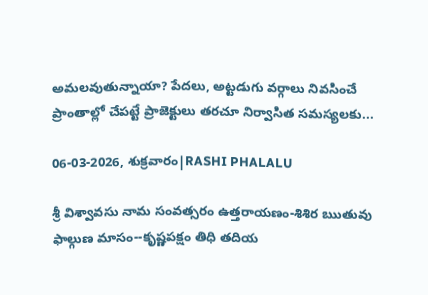అమలవుతున్నాయా? పేదలు, అట్టడుగు వర్గాలు నివసించే ప్రాంతాల్లో చేపట్టే ప్రాజెక్టులు తరచూ నిర్వాసిత సమస్యలకు...

06-03-2026, శుక్రవారం|RASHI PHALALU

శ్రీ విశ్వావసు నామ సంవత్సరం ఉత్తరాయణం-శిశిర ఋతువు ఫాల్గుణ మాసం--కృష్ణపక్షం తిధి తదియ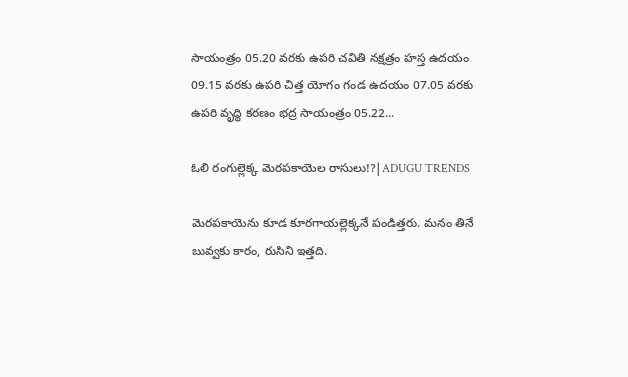సాయంత్రం 05.20 వరకు ఉపరి చవితి నక్షత్రం హస్త ఉదయం 09.15 వరకు ఉపరి చిత్త యోగం గండ ఉదయం 07.05 వరకు ఉపరి వృద్ధి కరణం భద్ర సాయంత్రం 05.22...

ఓలి రంగుల్లెక్క మెరపకాయెల రాసులు!?|ADUGU TRENDS

మెరపకాయెను కూడ కూరగాయల్లెక్కనే పండిత్తరు. మనం తినే బువ్వకు కారం, రుసిని ఇత్తది.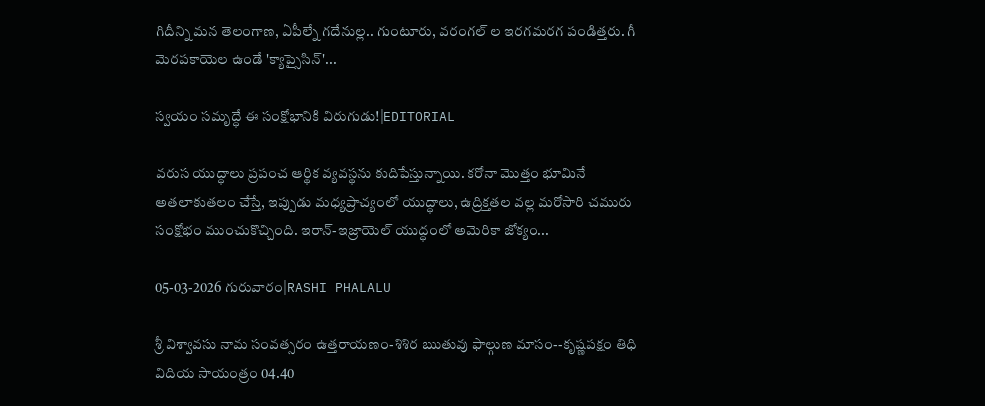గిదీన్ని మన తెలంగాణ, ఏపీల్నే గదేనుల్ల.. గుంటూరు, వరంగల్ ల ఇరగమరగ పండిత్తరు. గీ మెరపకాయెల ఉండే 'క్యాప్సైసిన్'...

స్వయం సమృద్ధే ఈ సంక్షోభానికి విరుగుడు!|EDITORIAL

వరుస యుద్ధాలు ప్రపంచ ఆర్థిక వ్యవస్థను కుదిపేస్తున్నాయి. కరోనా మొత్తం భూమినే అతలాకుతలం చేస్తే, ఇప్పుడు మధ్యప్రాచ్యంలో యుద్ధాలు, ఉద్రిక్తతల వల్ల మరోసారి చమురు సంక్షోభం ముంచుకొచ్చింది. ఇరాన్-ఇజ్రాయెల్ యుద్ధంలో అమెరికా జోక్యం...

05-03-2026 గురువారం|RASHI PHALALU

శ్రీ విశ్వావసు నామ సంవత్సరం ఉత్తరాయణం-శిశిర ఋతువు ఫాల్గుణ మాసం--కృష్ణపక్షం తిధి విదియ సాయంత్రం 04.40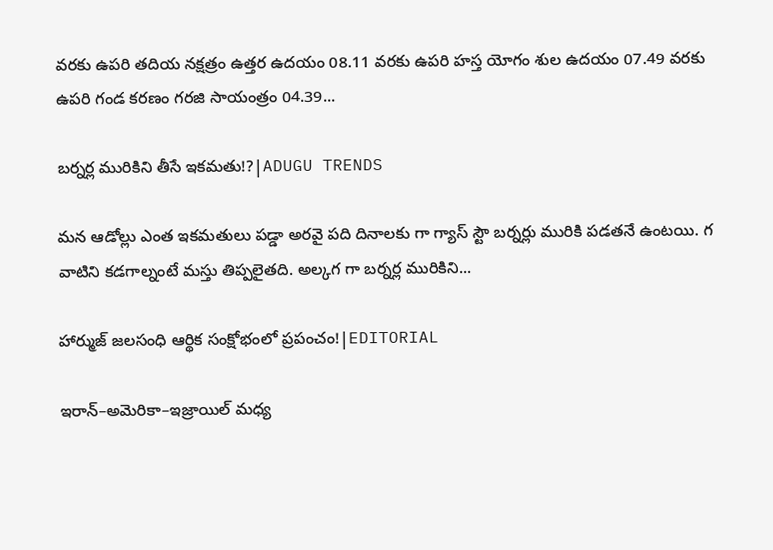వరకు ఉపరి తదియ నక్షత్రం ఉత్తర ఉదయం 08.11 వరకు ఉపరి హస్త యోగం శుల ఉదయం 07.49 వరకు ఉపరి గండ కరణం గరజి సాయంత్రం 04.39...

బర్నర్ల మురికిని తీసే ఇకమతు!?|ADUGU TRENDS

మన ఆడోల్లు ఎంత ఇకమతులు పడ్డా అరవై పది దినాలకు గా గ్యాస్ స్టౌ బర్నర్లు మురికి పడతనే ఉంటయి. గ వాటిని కడగాల్నంటే మస్తు తిప్పలైతది. అల్కగ గా బర్నర్ల మురికిని...

హార్ముజ్ జలసంధి ఆర్థిక సంక్షోభంలో ప్రపంచం!|EDITORIAL

ఇరాన్–అమెరికా–ఇజ్రాయిల్ మధ్య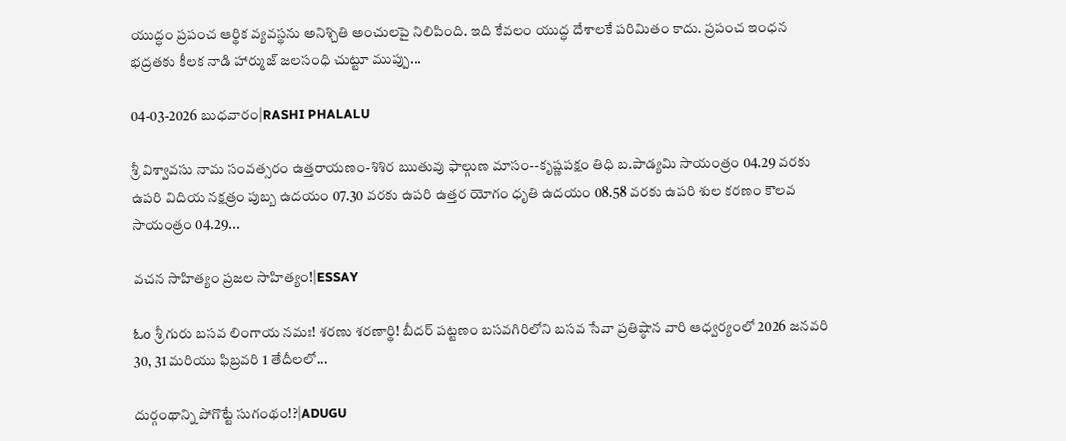యుద్ధం ప్రపంచ ఆర్థిక వ్యవస్థను అనిశ్చితి అంచులపై నిలిపింది. ఇది కేవలం యుద్ధ దేశాలకే పరిమితం కాదు. ప్రపంచ ఇంధన భద్రతకు కీలక నాడి హార్ముజ్ జలసంధి చుట్టూ ముప్పు...

04-03-2026 బుధవారం|RASHI PHALALU

శ్రీ విశ్వావసు నామ సంవత్సరం ఉత్తరాయణం-శిశిర ఋతువు ఫాల్గుణ మాసం--కృష్ణపక్షం తిధి బ.పాడ్యమి సాయంత్రం 04.29 వరకు ఉపరి విదియ నక్షత్రం పుబ్బ ఉదయం 07.30 వరకు ఉపరి ఉత్తర యోగం ధృతి ఉదయం 08.58 వరకు ఉపరి శుల కరణం కౌలవ సాయంత్రం 04.29...

వచన సాహిత్యం ప్రజల సాహిత్యం!|ESSAY

ಓಂ శ్రీ గురు బసవ లింగాయ నమః! శరణు శరణార్థి! బీదర్ పట్టణం బసవగిరిలోని బసవ సేవా ప్రతిష్ఠాన వారి ఆధ్వర్యంలో 2026 జనవరి 30, 31 మరియు ఫిబ్రవరి 1 తేదీలలో...

దుర్గంథాన్ని పోగొట్టే సుగంథం!?|ADUGU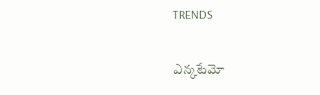TRENDS

ఎన్కటేమో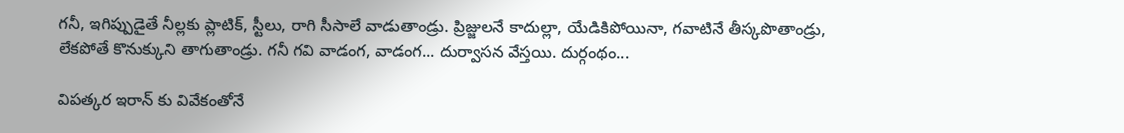గనీ, ఇగిప్పుడైతే నీల్లకు ప్లాటిక్, స్టీలు, రాగి సీసాలే వాడుతాండ్రు. ప్రిజ్జులనే కాదుల్లా, యేడికిపోయినా, గవాటినే తీస్కపొతాండ్రు, లేకపోతే కొనుక్కుని తాగుతాండ్రు. గనీ గవి వాడంగ, వాడంగ... దుర్వాసన వేస్తయి. దుర్గంథం...

విపత్కర ఇరాన్ కు వివేకంతోనే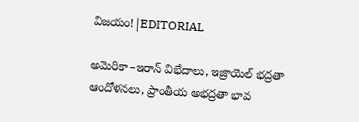విజయం!|EDITORIAL

అమెరికా–ఇరాన్ విభేదాలు, ఇజ్రాయెల్ భద్రతా ఆందోళనలు, ప్రాంతీయ అభద్రతా భావ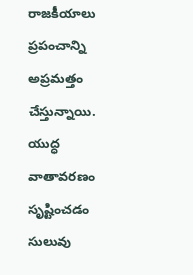రాజకీయాలు ప్రపంచాన్ని అప్రమత్తం చేస్తున్నాయి. యుద్ధ వాతావరణం సృష్టించడం సులువు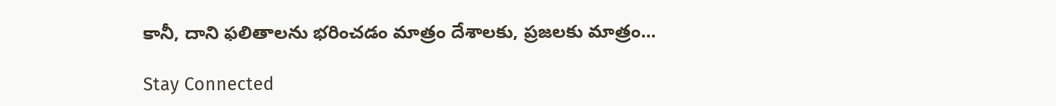కానీ, దాని ఫలితాలను భరించడం మాత్రం దేశాలకు, ప్రజలకు మాత్రం...

Stay Connected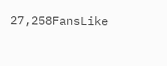27,258FansLike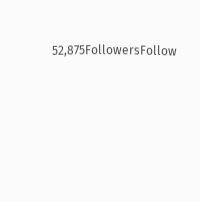52,875FollowersFollow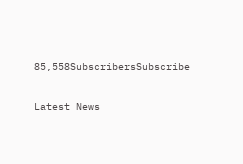85,558SubscribersSubscribe

Latest News